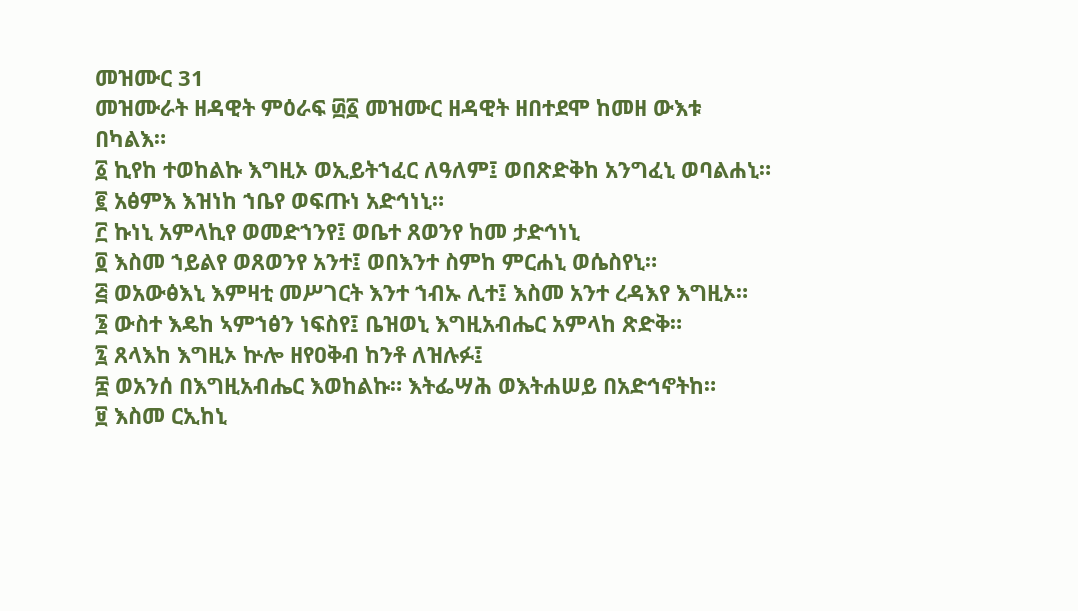መዝሙር 31
መዝሙራት ዘዳዊት ምዕራፍ ፴፩ መዝሙር ዘዳዊት ዘበተደሞ ከመዘ ውእቱ በካልእ።
፩ ኪየከ ተወከልኩ እግዚኦ ወኢይትኀፈር ለዓለም፤ ወበጽድቅከ አንግፈኒ ወባልሐኒ።
፪ አፅምእ እዝነከ ኀቤየ ወፍጡነ አድኅነኒ።
፫ ኩነኒ አምላኪየ ወመድኀንየ፤ ወቤተ ጸወንየ ከመ ታድኅነኒ
፬ እስመ ኀይልየ ወጸወንየ አንተ፤ ወበእንተ ስምከ ምርሐኒ ወሴስየኒ።
፭ ወአውፅእኒ እምዛቲ መሥገርት እንተ ኀብኡ ሊተ፤ እስመ አንተ ረዳእየ እግዚኦ።
፮ ውስተ እዴከ ኣምኀፅን ነፍስየ፤ ቤዝወኒ እግዚአብሔር አምላከ ጽድቅ።
፯ ጸላእከ እግዚኦ ኵሎ ዘየዐቅብ ከንቶ ለዝሉፉ፤
፰ ወአንሰ በእግዚአብሔር እወከልኩ። እትፌሣሕ ወእትሐሠይ በአድኅኖትከ።
፱ እስመ ርኢከኒ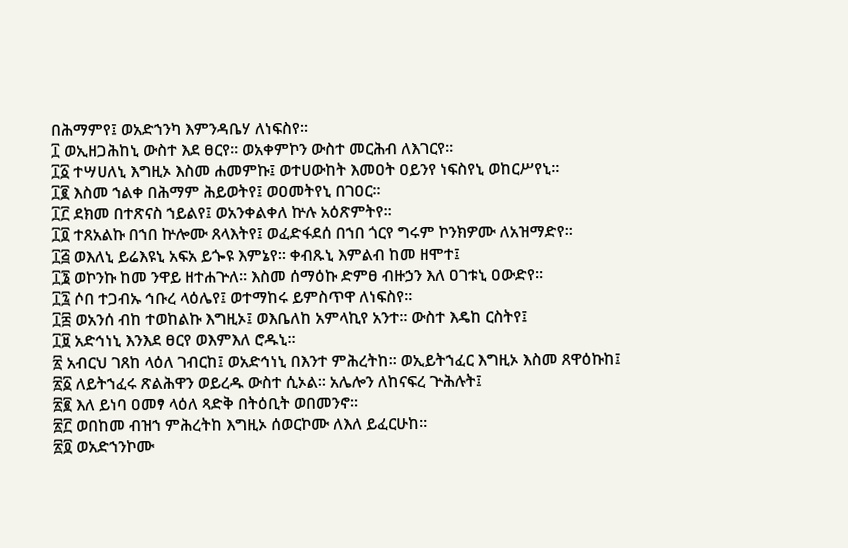በሕማምየ፤ ወአድኀንካ እምንዳቤሃ ለነፍስየ።
፲ ወኢዘጋሕከኒ ውስተ እደ ፀርየ። ወአቀምኮን ውስተ መርሕብ ለእገርየ።
፲፩ ተሣሀለኒ እግዚኦ እስመ ሐመምኩ፤ ወተሀውከት እመዐት ዐይንየ ነፍስየኒ ወከርሥየኒ።
፲፪ እስመ ኀልቀ በሕማም ሕይወትየ፤ ወዐመትየኒ በገዐር።
፲፫ ደክመ በተጽናስ ኀይልየ፤ ወአንቀልቀለ ኵሉ አዕጽምትየ።
፲፬ ተጸአልኩ በኀበ ኵሎሙ ጸላእትየ፤ ወፈድፋደሰ በኀበ ጎርየ ግሩም ኮንክዎሙ ለአዝማድየ።
፲፭ ወእለኒ ይሬእዩኒ አፍአ ይጐዩ እምኔየ። ቀብጹኒ እምልብ ከመ ዘሞተ፤
፲፮ ወኮንኩ ከመ ንዋይ ዘተሐጕለ። እስመ ሰማዕኩ ድምፀ ብዙኃን እለ ዐገቱኒ ዐውድየ።
፲፯ ሶበ ተጋብኡ ኅቡረ ላዕሌየ፤ ወተማከሩ ይምስጥዋ ለነፍስየ።
፲፰ ወአንሰ ብከ ተወከልኩ እግዚኦ፤ ወእቤለከ አምላኪየ አንተ። ውስተ እዴከ ርስትየ፤
፲፱ አድኅነኒ እንእደ ፀርየ ወእምእለ ሮዱኒ።
፳ አብርህ ገጸከ ላዕለ ገብርከ፤ ወአድኅነኒ በእንተ ምሕረትከ። ወኢይትኀፈር እግዚኦ እስመ ጸዋዕኩከ፤
፳፩ ለይትኀፈሩ ጽልሕዋን ወይረዱ ውስተ ሲኦል። አሌሎን ለከናፍረ ጕሕሉት፤
፳፪ እለ ይነባ ዐመፃ ላዕለ ጻድቅ በትዕቢት ወበመንኖ።
፳፫ ወበከመ ብዝኀ ምሕረትከ እግዚኦ ሰወርኮሙ ለእለ ይፈርሁከ።
፳፬ ወአድኀንኮሙ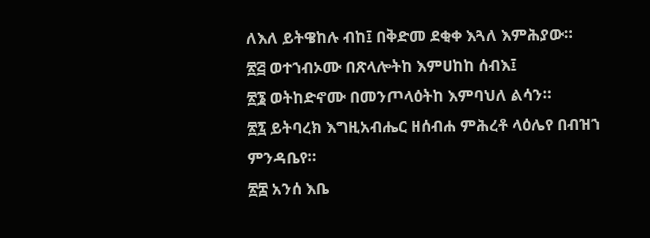ለእለ ይትዌከሉ ብከ፤ በቅድመ ደቂቀ እጓለ እምሕያው።
፳፭ ወተኀብኦሙ በጽላሎትከ እምሀከከ ሰብእ፤
፳፮ ወትከድኖሙ በመንጦላዕትከ እምባህለ ልሳን።
፳፯ ይትባረክ እግዚአብሔር ዘሰብሐ ምሕረቶ ላዕሌየ በብዝኀ ምንዳቤየ።
፳፰ አንሰ እቤ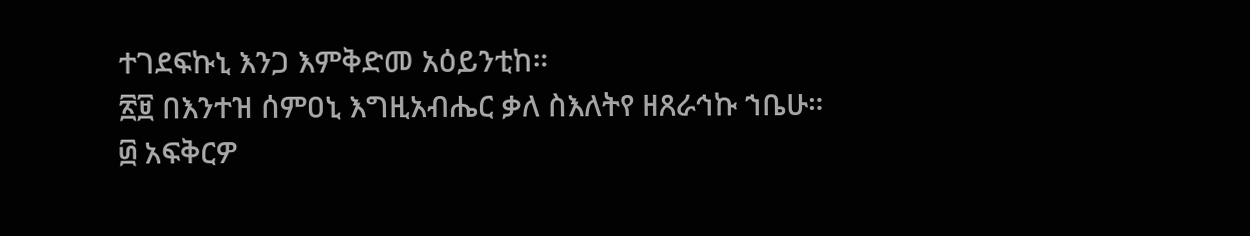ተገደፍኩኒ እንጋ እምቅድመ አዕይንቲከ።
፳፱ በእንተዝ ሰምዐኒ እግዚአብሔር ቃለ ስእለትየ ዘጸራኅኩ ኀቤሁ።
፴ አፍቅርዎ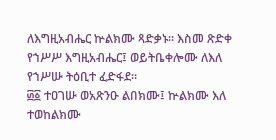ለእግዚአብሔር ኵልክሙ ጻድቃኑ። እስመ ጽድቀ የኀሥሥ እግዚአብሔር፤ ወይትቤቀሎሙ ለእለ የኀሥሡ ትዕቢተ ፈድፋደ።
፴፩ ተዐገሡ ወአጽንዑ ልበክሙ፤ ኵልክሙ እለ ተወከልክሙ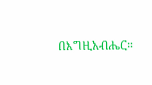በእግዚአብሔር።